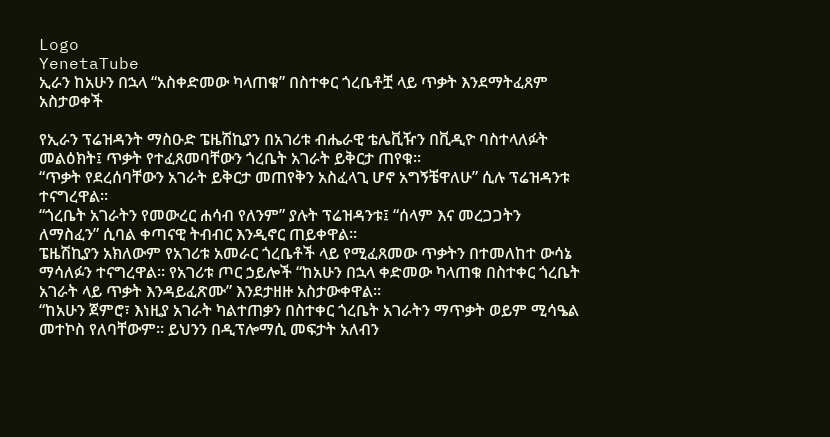Logo
YenetaTube
ኢራን ከአሁን በኋላ “አስቀድመው ካላጠቁ” በስተቀር ጎረቤቶቿ ላይ ጥቃት እንደማትፈጸም አስታወቀች

የኢራን ፕሬዝዳንት ማስዑድ ፔዜሽኪያን በአገሪቱ ብሔራዊ ቴሌቪዥን በቪዲዮ ባስተላለፉት መልዕክት፤ ጥቃት የተፈጸመባቸውን ጎረቤት አገራት ይቅርታ ጠየቁ።
“ጥቃት የደረሰባቸውን አገራት ይቅርታ መጠየቅን አስፈላጊ ሆኖ አግኝቼዋለሁ” ሲሉ ፕሬዝዳንቱ ተናግረዋል።
“ጎረቤት አገራትን የመውረር ሐሳብ የለንም” ያሉት ፕሬዝዳንቱ፤ “ሰላም እና መረጋጋትን ለማስፈን” ሲባል ቀጣናዊ ትብብር እንዲኖር ጠይቀዋል።
ፔዜሽኪያን አክለውም የአገሪቱ አመራር ጎረቤቶች ላይ የሚፈጸመው ጥቃትን በተመለከተ ውሳኔ ማሳለፉን ተናግረዋል። የአገሪቱ ጦር ኃይሎች “ከአሁን በኋላ ቀድመው ካላጠቁ በስተቀር ጎረቤት አገራት ላይ ጥቃት እንዳይፈጽሙ” እንደታዘዙ አስታውቀዋል።
“ከአሁን ጀምሮ፣ እነዚያ አገራት ካልተጠቃን በስተቀር ጎረቤት አገራትን ማጥቃት ወይም ሚሳዔል መተኮስ የለባቸውም። ይህንን በዲፕሎማሲ መፍታት አለብን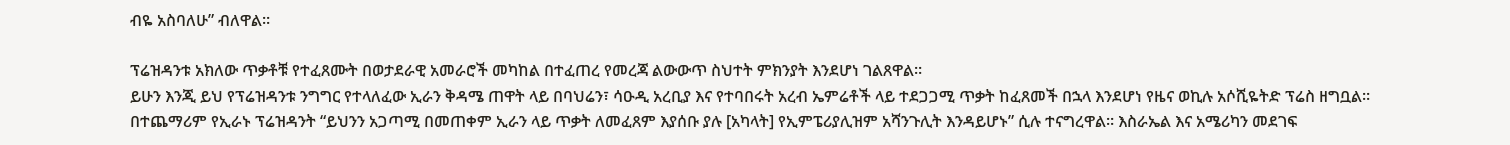ብዬ አስባለሁ” ብለዋል።

ፕሬዝዳንቱ አክለው ጥቃቶቹ የተፈጸሙት በወታደራዊ አመራሮች መካከል በተፈጠረ የመረጃ ልውውጥ ስህተት ምክንያት እንደሆነ ገልጸዋል።
ይሁን እንጂ ይህ የፕሬዝዳንቱ ንግግር የተላለፈው ኢራን ቅዳሜ ጠዋት ላይ በባህሬን፣ ሳዑዲ አረቢያ እና የተባበሩት አረብ ኤምሬቶች ላይ ተደጋጋሚ ጥቃት ከፈጸመች በኋላ እንደሆነ የዜና ወኪሉ አሶሺዬትድ ፕሬስ ዘግቧል።
በተጨማሪም የኢራኑ ፕሬዝዳንት “ይህንን አጋጣሚ በመጠቀም ኢራን ላይ ጥቃት ለመፈጸም እያሰቡ ያሉ [አካላት] የኢምፔሪያሊዝም አሻንጉሊት እንዳይሆኑ” ሲሉ ተናግረዋል። እስራኤል እና አሜሪካን መደገፍ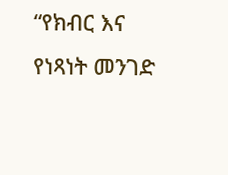“የክብር እና የነጻነት መንገድ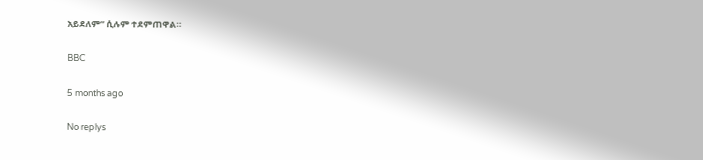አይደለም” ሲሉም ተደምጠዋል።

BBC

5 months ago

No replys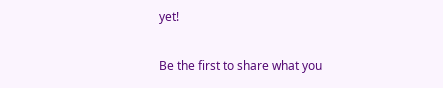yet!

Be the first to share what you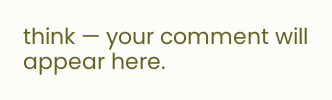think — your comment will appear here.